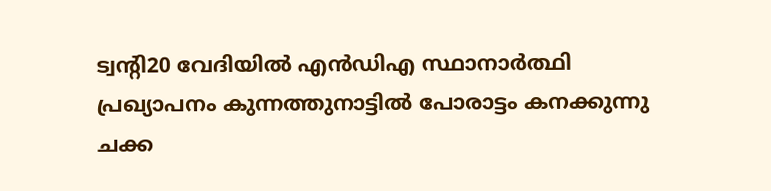ട്വന്റി20 വേദിയിൽ എൻഡിഎ സ്ഥാനാർത്ഥി പ്രഖ്യാപനം കുന്നത്തുനാട്ടിൽ പോരാട്ടം കനക്കുന്നു ചക്ക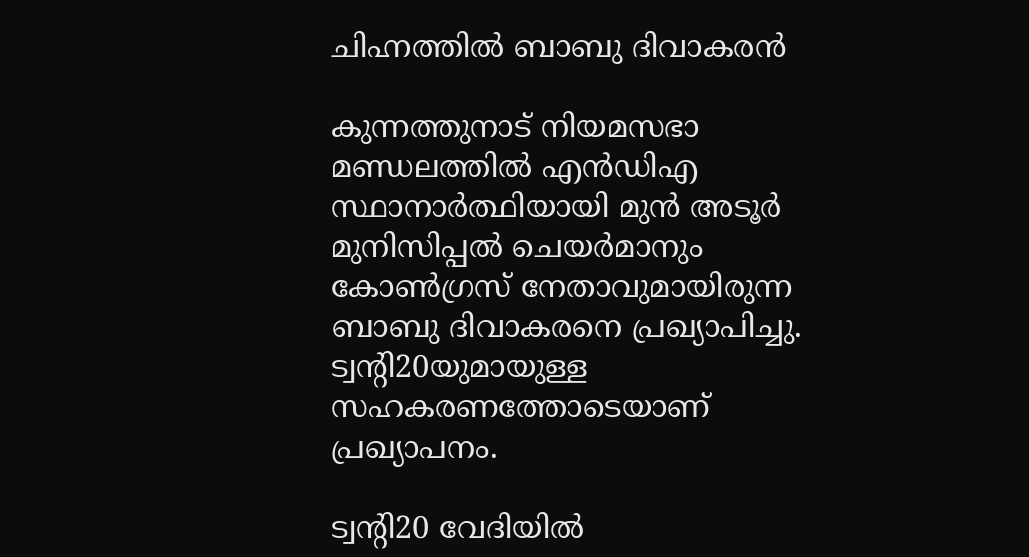ചിഹ്നത്തിൽ ബാബു ദിവാകരൻ

കുന്നത്തുനാട് നിയമസഭാ മണ്ഡലത്തിൽ എൻഡിഎ സ്ഥാനാർത്ഥിയായി മുൻ അടൂർ മുനിസിപ്പൽ ചെയർമാനും കോൺഗ്രസ് നേതാവുമായിരുന്ന ബാബു ദിവാകരനെ പ്രഖ്യാപിച്ചു. ട്വന്റി20യുമായുള്ള സഹകരണത്തോടെയാണ് പ്രഖ്യാപനം.

ട്വന്റി20 വേദിയിൽ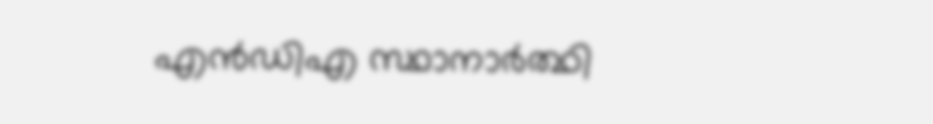എൻഡിഎ സ്ഥാനാർത്ഥി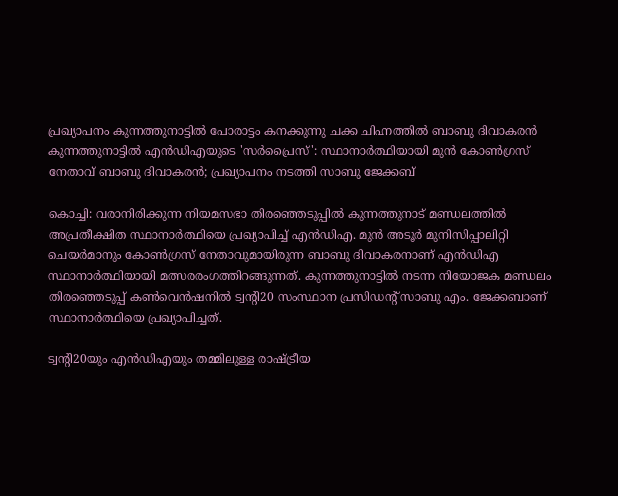പ്രഖ്യാപനം കുന്നത്തുനാട്ടിൽ പോരാട്ടം കനക്കുന്നു ചക്ക ചിഹ്നത്തിൽ ബാബു ദിവാകരൻ
കുന്നത്തുനാട്ടിൽ എൻഡിഎയുടെ 'സർപ്രൈസ്': സ്ഥാനാർത്ഥിയായി മുൻ കോൺഗ്രസ് നേതാവ് ബാബു ദിവാകരൻ; പ്രഖ്യാപനം നടത്തി സാബു ജേക്കബ്

കൊച്ചി: വരാനിരിക്കുന്ന നിയമസഭാ തിരഞ്ഞെടുപ്പിൽ കുന്നത്തുനാട് മണ്ഡലത്തിൽ അപ്രതീക്ഷിത സ്ഥാനാർത്ഥിയെ പ്രഖ്യാപിച്ച് എൻഡിഎ. മുൻ അടൂർ മുനിസിപ്പാലിറ്റി ചെയർമാനും കോൺഗ്രസ് നേതാവുമായിരുന്ന ബാബു ദിവാകരനാണ് എൻഡിഎ സ്ഥാനാർത്ഥിയായി മത്സരരംഗത്തിറങ്ങുന്നത്. കുന്നത്തുനാട്ടിൽ നടന്ന നിയോജക മണ്ഡലം തിരഞ്ഞെടുപ്പ് കൺവെൻഷനിൽ ട്വന്റി20 സംസ്ഥാന പ്രസിഡന്റ് സാബു എം. ജേക്കബാണ് സ്ഥാനാർത്ഥിയെ പ്രഖ്യാപിച്ചത്.

ട്വന്റി20യും എൻഡിഎയും തമ്മിലുള്ള രാഷ്ട്രീയ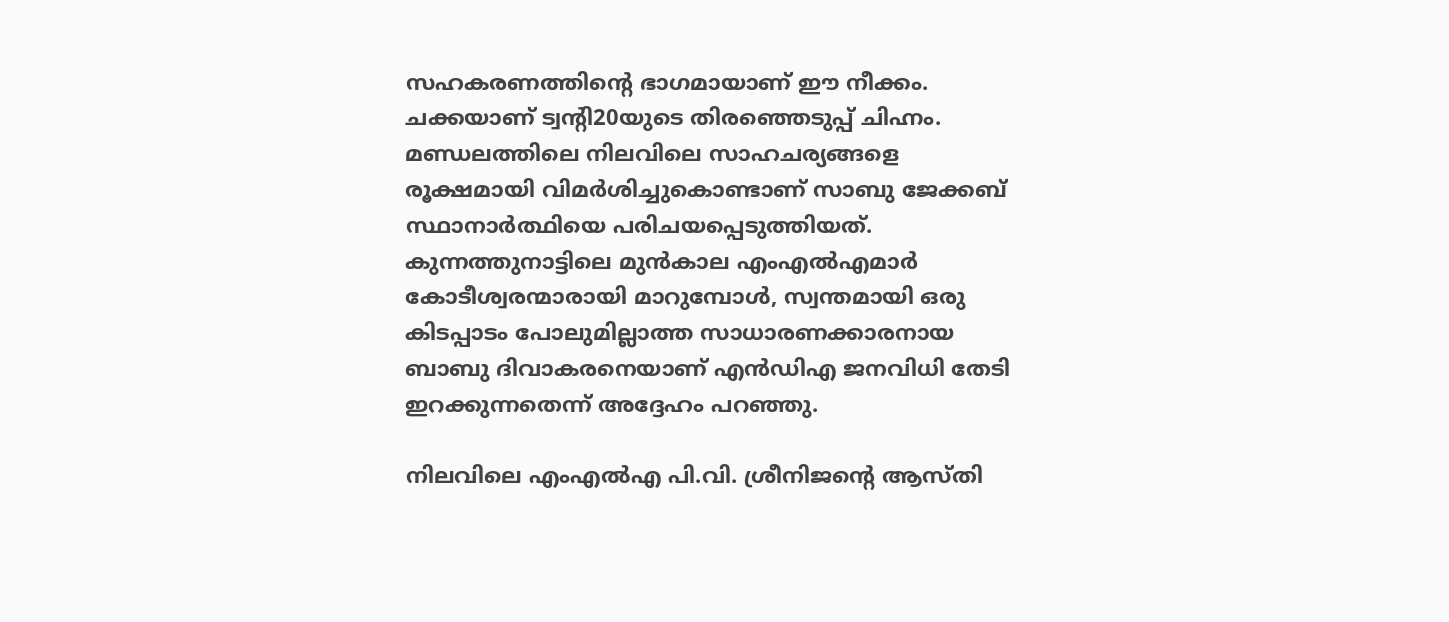സഹകരണത്തിന്റെ ഭാഗമായാണ് ഈ നീക്കം. ചക്കയാണ് ട്വന്റി20യുടെ തിരഞ്ഞെടുപ്പ് ചിഹ്നം. മണ്ഡലത്തിലെ നിലവിലെ സാഹചര്യങ്ങളെ രൂക്ഷമായി വിമർശിച്ചുകൊണ്ടാണ് സാബു ജേക്കബ് സ്ഥാനാർത്ഥിയെ പരിചയപ്പെടുത്തിയത്. കുന്നത്തുനാട്ടിലെ മുൻകാല എംഎൽഎമാർ കോടീശ്വരന്മാരായി മാറുമ്പോൾ, സ്വന്തമായി ഒരു കിടപ്പാടം പോലുമില്ലാത്ത സാധാരണക്കാരനായ ബാബു ദിവാകരനെയാണ് എൻഡിഎ ജനവിധി തേടി ഇറക്കുന്നതെന്ന് അദ്ദേഹം പറഞ്ഞു.

നിലവിലെ എംഎൽഎ പി.വി. ശ്രീനിജന്റെ ആസ്തി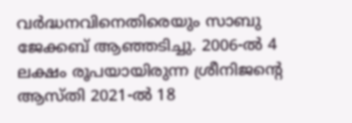വർദ്ധനവിനെതിരെയും സാബു ജേക്കബ് ആഞ്ഞടിച്ചു. 2006-ൽ 4 ലക്ഷം രൂപയായിരുന്ന ശ്രീനിജന്റെ ആസ്തി 2021-ൽ 18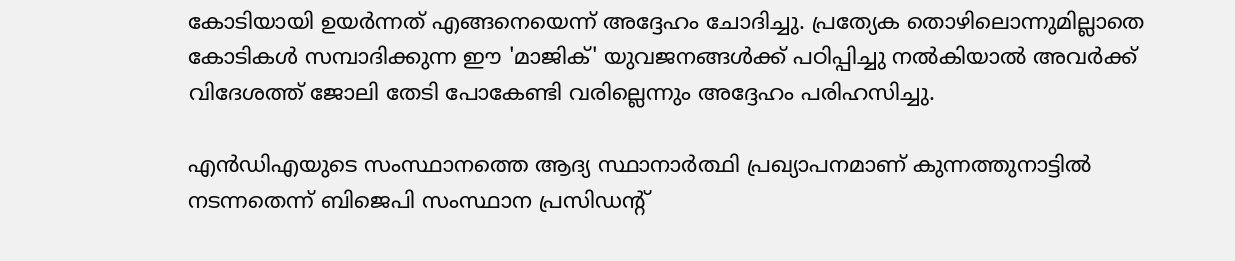കോടിയായി ഉയർന്നത് എങ്ങനെയെന്ന് അദ്ദേഹം ചോദിച്ചു. പ്രത്യേക തൊഴിലൊന്നുമില്ലാതെ കോടികൾ സമ്പാദിക്കുന്ന ഈ 'മാജിക്' യുവജനങ്ങൾക്ക് പഠിപ്പിച്ചു നൽകിയാൽ അവർക്ക് വിദേശത്ത് ജോലി തേടി പോകേണ്ടി വരില്ലെന്നും അദ്ദേഹം പരിഹസിച്ചു.

എൻഡിഎയുടെ സംസ്ഥാനത്തെ ആദ്യ സ്ഥാനാർത്ഥി പ്രഖ്യാപനമാണ് കുന്നത്തുനാട്ടിൽ നടന്നതെന്ന് ബിജെപി സംസ്ഥാന പ്രസിഡന്റ്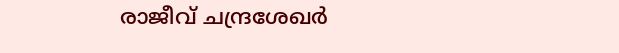രാജീവ് ചന്ദ്രശേഖർ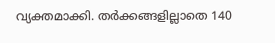വ്യക്തമാക്കി. തർക്കങ്ങളില്ലാതെ 140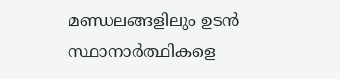മണ്ഡലങ്ങളിലും ഉടൻ സ്ഥാനാർത്ഥികളെ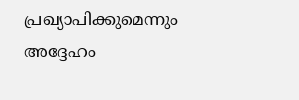പ്രഖ്യാപിക്കുമെന്നും അദ്ദേഹം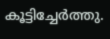കൂട്ടിച്ചേർത്തു.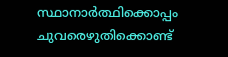സ്ഥാനാർത്ഥിക്കൊപ്പം ചുവരെഴുതിക്കൊണ്ട്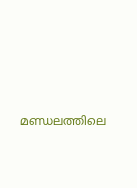മണ്ഡലത്തിലെ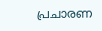പ്രചാരണ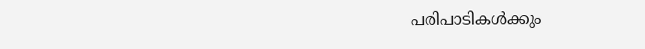പരിപാടികൾക്കും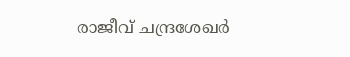രാജീവ് ചന്ദ്രശേഖർ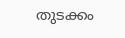തുടക്കം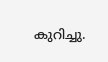കുറിച്ചു.